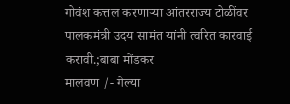गोवंश कत्तल करणाऱ्या आंतरराज्य टोळींवर पालकमंत्री उदय सामंत यांनी त्वरित कारवाई करावी.;बाबा मोंडकर
मालवण /- गेल्या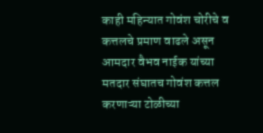काही महिन्यात गोवंश चोरीचे व कत्तलचे प्रमाण वाढले असून आमदार वैभव नाईक यांच्या मतदार संघातच गोवंश कत्तल करणाऱ्या टोळीच्या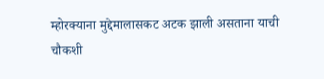म्होरक्याना मुद्देमालासकट अटक झाली असताना याची चौकशी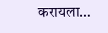करायला…